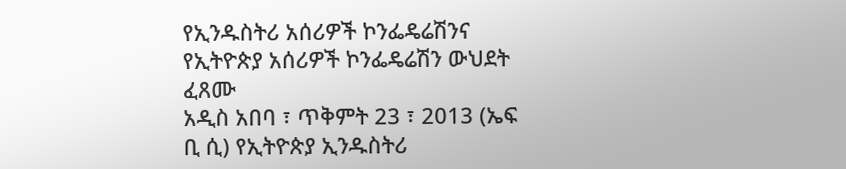የኢንዱስትሪ አሰሪዎች ኮንፌዴሬሽንና የኢትዮጵያ አሰሪዎች ኮንፌዴሬሽን ውህደት ፈጸሙ
አዲስ አበባ ፣ ጥቅምት 23 ፣ 2013 (ኤፍ ቢ ሲ) የኢትዮጵያ ኢንዱስትሪ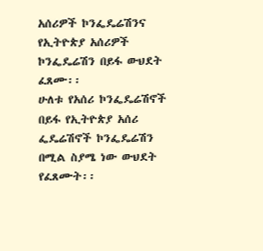አሰሪዎች ኮንፌዴሬሽንና የኢትዮጵያ አሰሪዎች ኮንፌዴሬሽን በይፋ ውህደት ፈጸሙ፡፡
ሁለቱ የአሰሪ ኮንፌዴሬሽኖች በይፋ የኢትዮጵያ አሰሪ ፌዴሬሽኖች ኮንፌዴሬሽን በሚል ስያሜ ነው ውህደት የፈጸሙት፡፡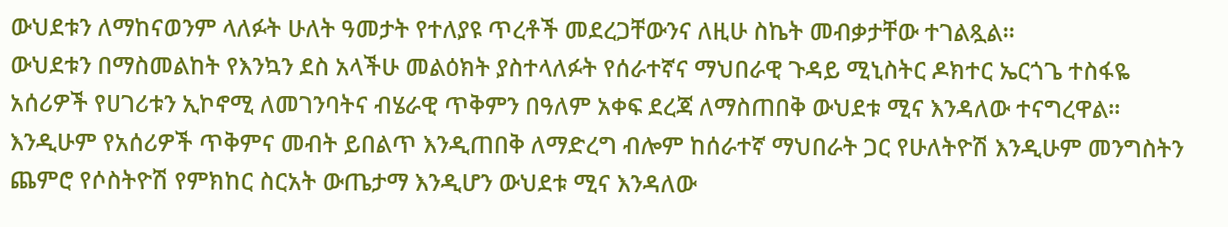ውህደቱን ለማከናወንም ላለፉት ሁለት ዓመታት የተለያዩ ጥረቶች መደረጋቸውንና ለዚሁ ስኬት መብቃታቸው ተገልጿል፡፡
ውህደቱን በማስመልከት የእንኳን ደስ አላችሁ መልዕክት ያስተላለፉት የሰራተኛና ማህበራዊ ጉዳይ ሚኒስትር ዶክተር ኤርጎጌ ተስፋዬ አሰሪዎች የሀገሪቱን ኢኮኖሚ ለመገንባትና ብሄራዊ ጥቅምን በዓለም አቀፍ ደረጃ ለማስጠበቅ ውህደቱ ሚና እንዳለው ተናግረዋል፡፡
እንዲሁም የአሰሪዎች ጥቅምና መብት ይበልጥ እንዲጠበቅ ለማድረግ ብሎም ከሰራተኛ ማህበራት ጋር የሁለትዮሽ እንዲሁም መንግስትን ጨምሮ የሶስትዮሽ የምክከር ስርአት ውጤታማ እንዲሆን ውህደቱ ሚና እንዳለው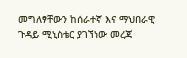መግለፃቸውን ከሰራተኛ እና ማህበራዊ ጉዳይ ሚኒስቴር ያገኘነው መረጃ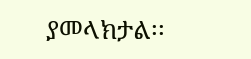ያመላክታል፡፡